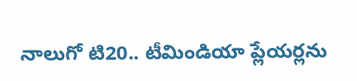నాలుగో టి20.. టీమిండియా ప్లేయర్లను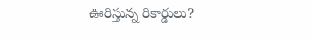ఊరిస్తున్న రికార్డులు?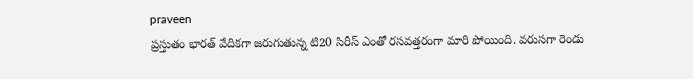praveen
ప్రస్తుతం భారత్ వేదికగా జరుగుతున్న టి20 సిరీస్ ఎంతో రసవత్తరంగా మారి పోయింది. వరుసగా రెండు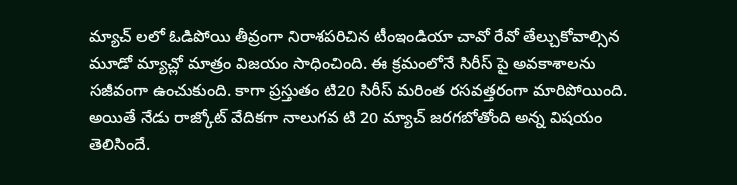మ్యాచ్ లలో ఓడిపోయి తీవ్రంగా నిరాశపరిచిన టీంఇండియా చావో రేవో తేల్చుకోవాల్సిన మూడో మ్యాచ్లో మాత్రం విజయం సాధించింది. ఈ క్రమంలోనే సిరీస్ పై అవకాశాలను సజీవంగా ఉంచుకుంది. కాగా ప్రస్తుతం టి20 సిరీస్ మరింత రసవత్తరంగా మారిపోయింది. అయితే నేడు రాజ్కోట్ వేదికగా నాలుగవ టి 20 మ్యాచ్ జరగబోతోంది అన్న విషయం తెలిసిందే.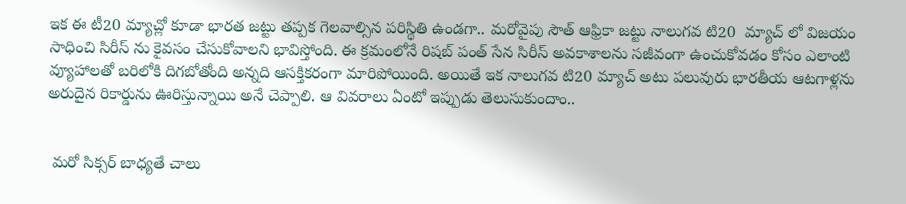ఇక ఈ టీ20 మ్యాచ్లో కూడా భారత జట్టు తప్పక గెలవాల్సిన పరిస్థితి ఉండగా.. మరోవైపు సౌత్ ఆఫ్రికా జట్టు నాలుగవ టి20  మ్యాచ్ లో విజయం సాధించి సిరీస్ ను కైవసం చేసుకోవాలని భావిస్తోంది. ఈ క్రమంలోనే రిషబ్ పంత్ సేన సిరీస్ అవకాశాలను సజీవంగా ఉంచుకోవడం కోసం ఎలాంటి వ్యూహాలతో బరిలోకి దిగబోతోంది అన్నది ఆసక్తికరంగా మారిపోయింది. అయితే ఇక నాలుగవ టి20 మ్యాచ్ అటు పలువురు భారతీయ ఆటగాళ్లను అరుదైన రికార్డును ఊరిస్తున్నాయి అనే చెప్పాలి. ఆ వివరాలు ఏంటో ఇప్పుడు తెలుసుకుందాం..


 మరో సిక్సర్ బాధ్యతే చాలు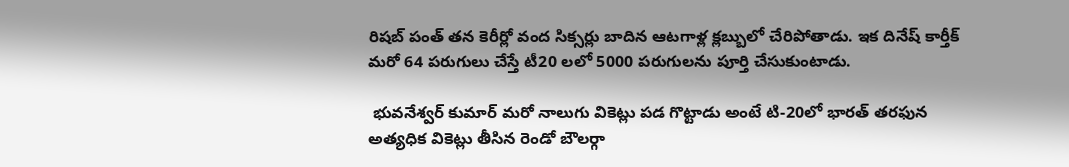రిషబ్ పంత్ తన కెరీర్లో వంద సిక్సర్లు బాదిన ఆటగాళ్ల క్లబ్బులో చేరిపోతాడు. ఇక దినేష్ కార్తీక్ మరో 64 పరుగులు చేస్తే టీ20 లలో 5000 పరుగులను పూర్తి చేసుకుంటాడు.

 భువనేశ్వర్ కుమార్ మరో నాలుగు వికెట్లు పడ గొట్టాడు అంటే టి-20లో భారత్ తరఫున అత్యధిక వికెట్లు తీసిన రెండో బౌలర్గా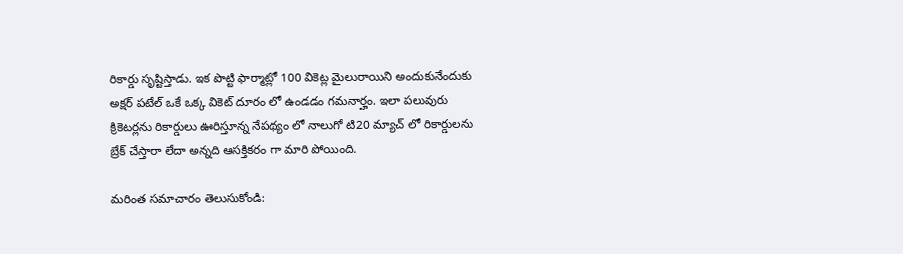రికార్డు సృష్టిస్తాడు. ఇక పొట్టి ఫార్మాట్లో 100 వికెట్ల మైలురాయిని అందుకునేందుకు అక్షర్ పటేల్ ఒకే ఒక్క వికెట్ దూరం లో ఉండడం గమనార్హం. ఇలా పలువురు క్రికెటర్లను రికార్డులు ఊరిస్తూన్న నేపథ్యం లో నాలుగో టి20 మ్యాచ్ లో రికార్డులను బ్రేక్ చేస్తారా లేదా అన్నది ఆసక్తికరం గా మారి పోయింది.

మరింత సమాచారం తెలుసుకోండి: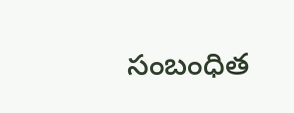సంబంధిత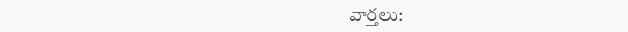వార్తలు: